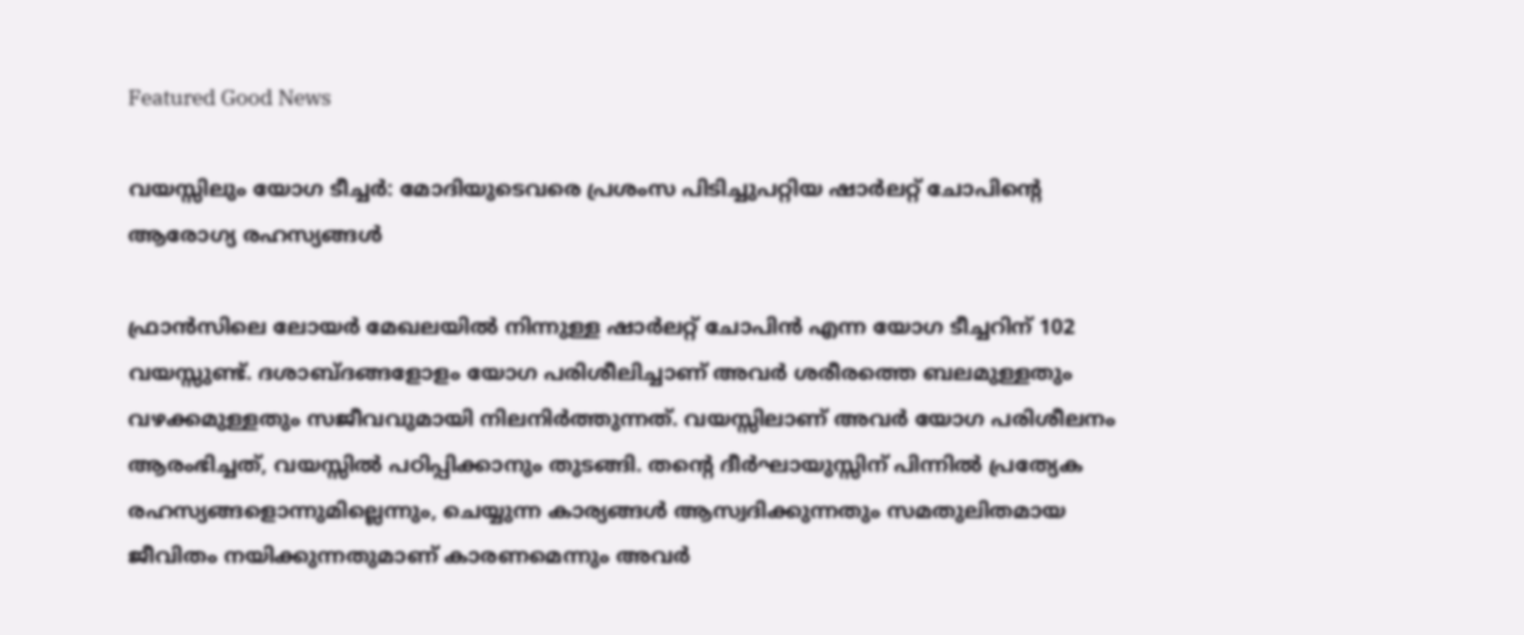Featured Good News

വയസ്സിലും യോഗ ടീച്ചർ: മോദിയുടെവരെ പ്രശംസ പിടിച്ചുപറ്റിയ ഷാർലറ്റ് ചോപിൻ്റെ ആരോഗ്യ രഹസ്യങ്ങൾ

ഫ്രാൻസിലെ ലോയർ മേഖലയിൽ നിന്നുള്ള ഷാർലറ്റ് ചോപിൻ എന്ന യോഗ ടീച്ചറിന് 102 വയസ്സുണ്ട്. ദശാബ്ദങ്ങളോളം യോഗ പരിശീലിച്ചാണ് അവർ ശരീരത്തെ ബലമുള്ളതും വഴക്കമുള്ളതും സജീവവുമായി നിലനിർത്തുന്നത്. വയസ്സിലാണ് അവർ യോഗ പരിശീലനം ആരംഭിച്ചത്, വയസ്സിൽ പഠിപ്പിക്കാനും തുടങ്ങി. തൻ്റെ ദീർഘായുസ്സിന് പിന്നിൽ പ്രത്യേക രഹസ്യങ്ങളൊന്നുമില്ലെന്നും, ചെയ്യുന്ന കാര്യങ്ങൾ ആസ്വദിക്കുന്നതും സമതുലിതമായ ജീവിതം നയിക്കുന്നതുമാണ് കാരണമെന്നും അവർ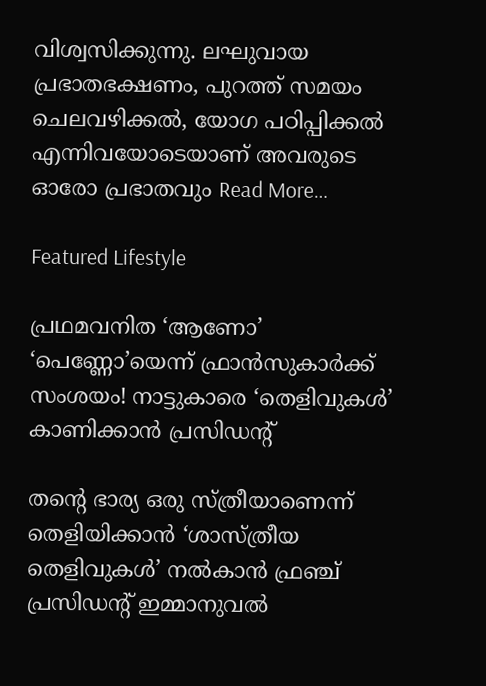വിശ്വസിക്കുന്നു. ലഘുവായ പ്രഭാതഭക്ഷണം, പുറത്ത് സമയം ചെലവഴിക്കൽ, യോഗ പഠിപ്പിക്കൽ എന്നിവയോടെയാണ് അവരുടെ ഓരോ പ്രഭാതവും Read More…

Featured Lifestyle

പ്രഥമവനിത ‘ആണോ’ ‘പെണ്ണോ’യെന്ന് ഫ്രാന്‍സുകാര്‍ക്ക് സംശയം! നാട്ടുകാരെ ‘തെളിവുകള്‍’ കാണിക്കാന്‍ പ്രസിഡന്റ്

തന്റെ ഭാര്യ ഒരു സ്ത്രീയാണെന്ന് തെളിയിക്കാൻ ‘ശാസ്ത്രീയ തെളിവുകൾ’ നൽകാന്‍ ഫ്രഞ്ച് പ്രസിഡന്റ് ഇമ്മാനുവല്‍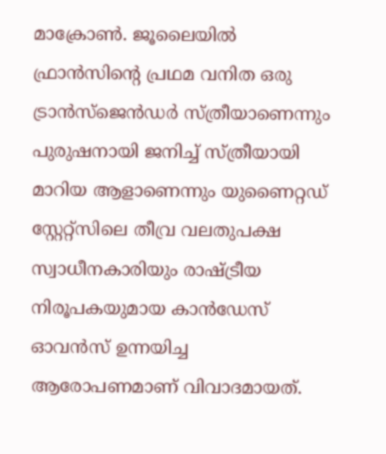മാക്രോണ്‍. ജൂലൈയില്‍ ഫ്രാന്‍സിന്റെ പ്രഥമ വനിത ഒരു ട്രാന്‍സ്ജെന്‍ഡര്‍ സ്ത്രീയാണെന്നും പുരുഷനായി ജനിച്ച് സ്ത്രീയായി മാറിയ ആളാണെന്നും യുണൈറ്റഡ് സ്റ്റേറ്റ്‌സിലെ തീവ്ര വലതുപക്ഷ സ്വാധീനകാരിയും രാഷ്ട്രീയ നിരൂപകയുമായ കാന്‍ഡേസ് ഓവന്‍സ് ഉന്നയിച്ച ആരോപണമാണ് വിവാദമായത്.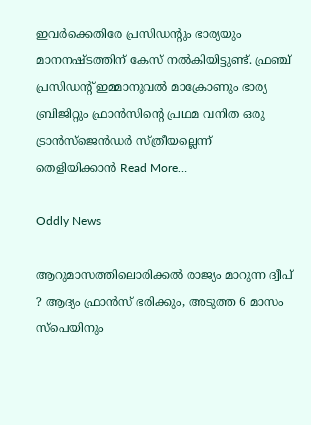ഇവര്‍ക്കെതിരേ പ്രസിഡന്റും ഭാര്യയും മാനനഷ്ടത്തിന് കേസ് നല്‍കിയിട്ടുണ്ട്. ഫ്രഞ്ച് പ്രസിഡന്റ് ഇമ്മാനുവല്‍ മാക്രോണും ഭാര്യ ബ്രിജിറ്റും ഫ്രാന്‍സിന്റെ പ്രഥമ വനിത ഒരു ട്രാന്‍സ്ജെന്‍ഡര്‍ സ്ത്രീയല്ലെന്ന് തെളിയിക്കാന്‍ Read More…

Oddly News

ആറുമാസത്തിലൊരിക്കൽ രാജ്യം മാറുന്ന ദ്വീപ് ? ആദ്യം ഫ്രാന്‍സ് ഭരിക്കും, അടുത്ത 6 മാസം സ്‌പെയിനും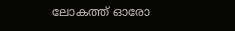ലോകത്ത് ഓരോ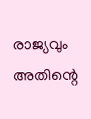രാജ്യവും അതിന്റെ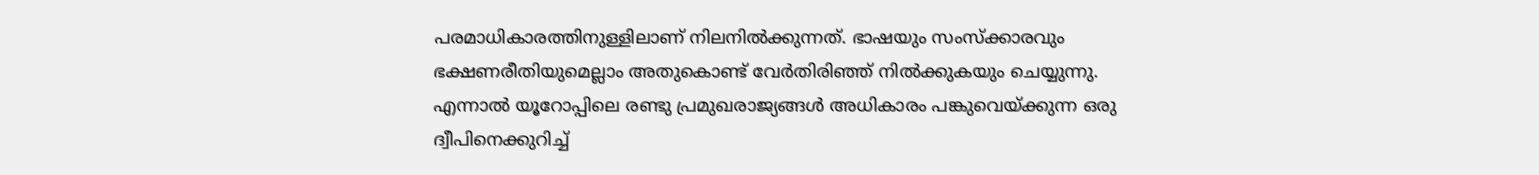പരമാധികാരത്തിനുള്ളിലാണ് നിലനില്‍ക്കുന്നത്. ഭാഷയും സംസ്‌ക്കാരവും ഭക്ഷണരീതിയുമെല്ലാം അതുകൊണ്ട് വേര്‍തിരിഞ്ഞ് നില്‍ക്കുകയും ചെയ്യുന്നു. എന്നാല്‍ യൂറോപ്പിലെ രണ്ടു പ്രമുഖരാജ്യങ്ങള്‍ അധികാരം പങ്കുവെയ്ക്കുന്ന ഒരു ദ്വീപിനെക്കുറിച്ച്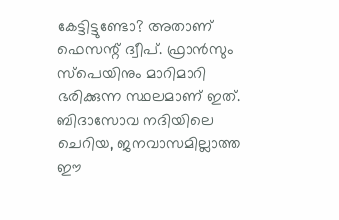കേട്ടിട്ടുണ്ടോ? അതാണ് ഫെസന്റ് ദ്വീപ്. ഫ്രാന്‍സും സ്‌പെയിനും മാറിമാറി ഭരിക്കുന്ന സ്ഥലമാണ് ഇത്. ബിദാസോവ നദിയിലെ ചെറിയ, ജനവാസമില്ലാത്ത ഈ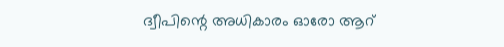ദ്വീപിന്റെ അധികാരം ഓരോ ആറ്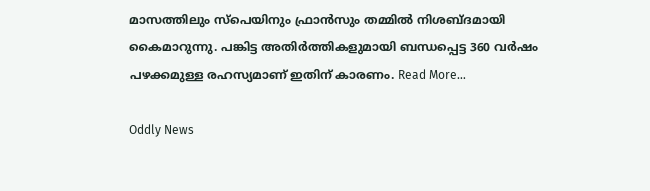മാസത്തിലും സ്‌പെയിനും ഫ്രാന്‍സും തമ്മില്‍ നിശബ്ദമായി കൈമാറുന്നു. പങ്കിട്ട അതിര്‍ത്തികളുമായി ബന്ധപ്പെട്ട 360 വര്‍ഷം പഴക്കമുള്ള രഹസ്യമാണ് ഇതിന് കാരണം. Read More…

Oddly News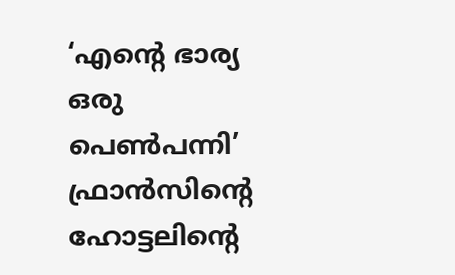‘എന്റെ ഭാര്യ ഒരു പെണ്‍പന്നി’ ഫ്രാന്‍സിന്റെ ഹോട്ടലിന്റെ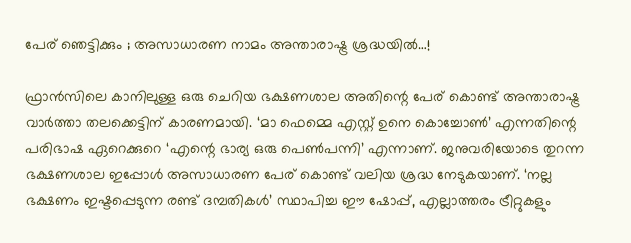പേര് ഞെട്ടിക്കും ; അസാധാരണ നാമം അന്താരാഷ്ട്ര ശ്രദ്ധയില്‍…!

ഫ്രാന്‍സിലെ കാനിലുള്ള ഒരു ചെറിയ ഭക്ഷണശാല അതിന്റെ പേര് കൊണ്ട് അന്താരാഷ്ട്ര വാര്‍ത്താ തലക്കെട്ടിന് കാരണമായി. ‘മാ ഫെമ്മെ എസ്റ്റ് ഉനെ കൊച്ചോണ്‍’ എന്നതിന്റെ പരിഭാഷ ഏറെക്കുറെ ‘എന്റെ ഭാര്യ ഒരു പെണ്‍പന്നി’ എന്നാണ്. ജനുവരിയോടെ തുറന്ന ഭക്ഷണശാല ഇപ്പോള്‍ അസാധാരണ പേര് കൊണ്ട് വലിയ ശ്രദ്ധ നേടുകയാണ്. ‘നല്ല ഭക്ഷണം ഇഷ്ടപ്പെടുന്ന രണ്ട് ദമ്പതികള്‍’ സ്ഥാപിച്ച ഈ ഷോപ്പ്, എല്ലാത്തരം ട്രീറ്റുകളും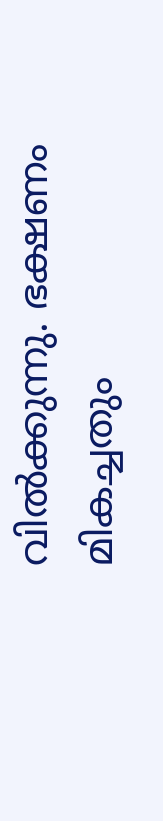വില്‍ക്കുന്നു. ഭക്ഷണം മികച്ചതും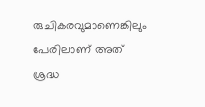രുചികരവുമാണെങ്കിലും പേരിലാണ് അത് ശ്രദ്ധ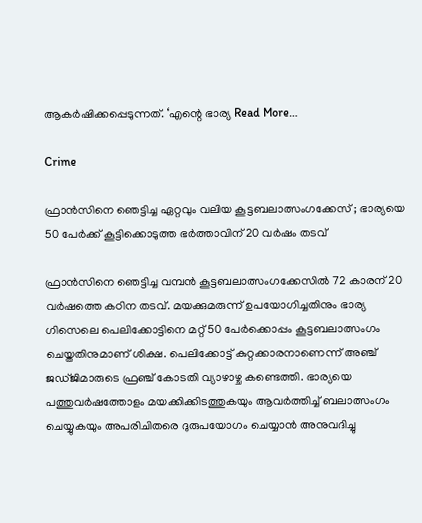ആകര്‍ഷിക്കപ്പെടുന്നത്. ‘എന്റെ ഭാര്യ Read More…

Crime

ഫ്രാന്‍സിനെ ഞെട്ടിച്ച ഏറ്റവും വലിയ കൂട്ടബലാത്സംഗക്കേസ് ; ഭാര്യയെ 50 പേര്‍ക്ക് കൂട്ടിക്കൊടുത്ത ഭര്‍ത്താവിന് 20 വര്‍ഷം തടവ്

ഫ്രാന്‍സിനെ ഞെട്ടിച്ച വമ്പന്‍ കൂട്ടബലാത്സംഗക്കേസില്‍ 72 കാരന് 20 വര്‍ഷത്തെ കഠിന തടവ്. മയക്കുമരുന്ന് ഉപയോഗിച്ചതിനും ഭാര്യ ഗിസെലെ പെലിക്കോട്ടിനെ മറ്റ് 50 പേര്‍ക്കൊപ്പം കൂട്ടബലാത്സംഗം ചെയ്തതിനുമാണ് ശിക്ഷ. പെലിക്കോട്ട് കുറ്റക്കാരനാണെന്ന് അഞ്ച് ജഡ്ജിമാരുടെ ഫ്രഞ്ച് കോടതി വ്യാഴാഴ്ച കണ്ടെത്തി. ഭാര്യയെ പത്തുവര്‍ഷത്തോളം മയക്കിക്കിടത്തുകയും ആവര്‍ത്തിച്ച് ബലാത്സംഗം ചെയ്യുകയും അപരിചിതരെ ദുരുപയോഗം ചെയ്യാന്‍ അനുവദിച്ചു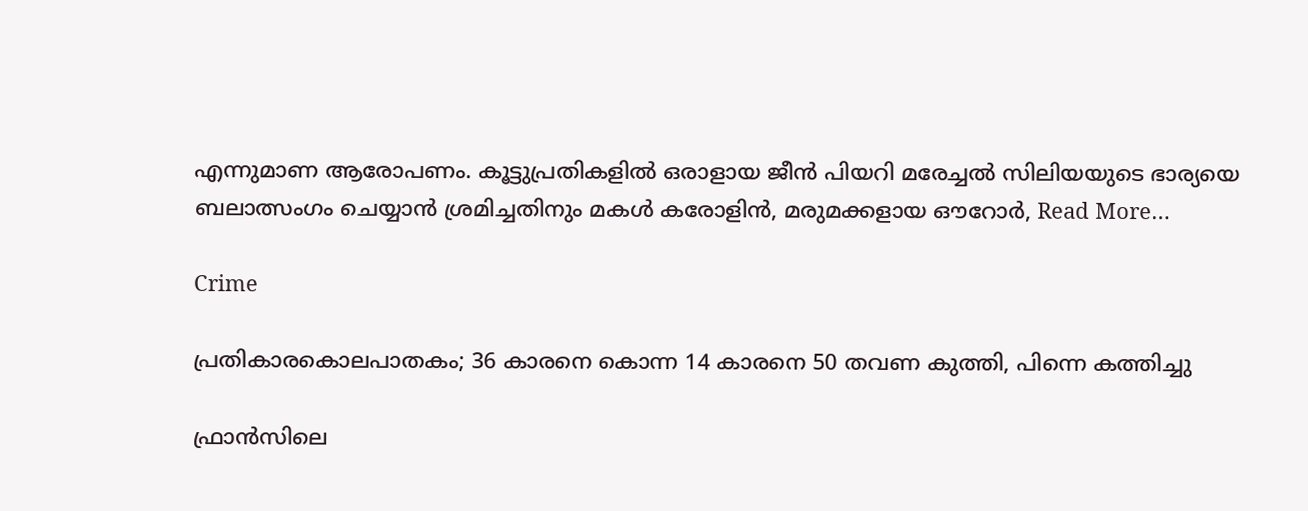എന്നുമാണ ആരോപണം. കൂട്ടുപ്രതികളില്‍ ഒരാളായ ജീന്‍ പിയറി മരേച്ചല്‍ സിലിയയുടെ ഭാര്യയെ ബലാത്സംഗം ചെയ്യാന്‍ ശ്രമിച്ചതിനും മകള്‍ കരോളിന്‍, മരുമക്കളായ ഔറോര്‍, Read More…

Crime

പ്രതികാരകൊലപാതകം; 36 കാരനെ കൊന്ന 14 കാരനെ 50 തവണ കുത്തി, പിന്നെ കത്തിച്ചു

ഫ്രാന്‍സിലെ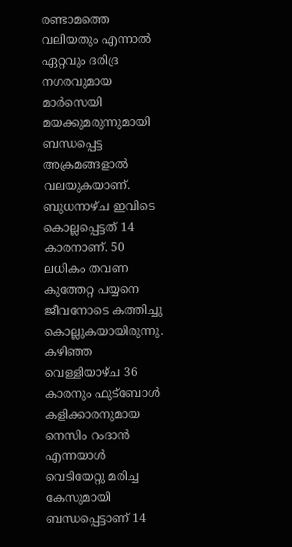രണ്ടാമത്തെ വലിയതും എന്നാല്‍ ഏറ്റവും ദരിദ്ര നഗരവുമായ മാര്‍സെയി മയക്കുമരുന്നുമായി ബന്ധപ്പെട്ട അക്രമങ്ങളാല്‍ വലയുകയാണ്. ബുധനാഴ്ച ഇവിടെ കൊല്ലപ്പെട്ടത് 14 കാരനാണ്. 50 ലധികം തവണ കുത്തേറ്റ പയ്യനെ ജീവനോടെ കത്തിച്ചു കൊല്ലുകയായിരുന്നു. കഴിഞ്ഞ വെള്ളിയാഴ്ച 36 കാരനും ഫുട്ബോള്‍ കളിക്കാരനുമായ നെസിം റംദാന്‍ എന്നയാള്‍ വെടിയേറ്റു മരിച്ച കേസുമായി ബന്ധപ്പെട്ടാണ് 14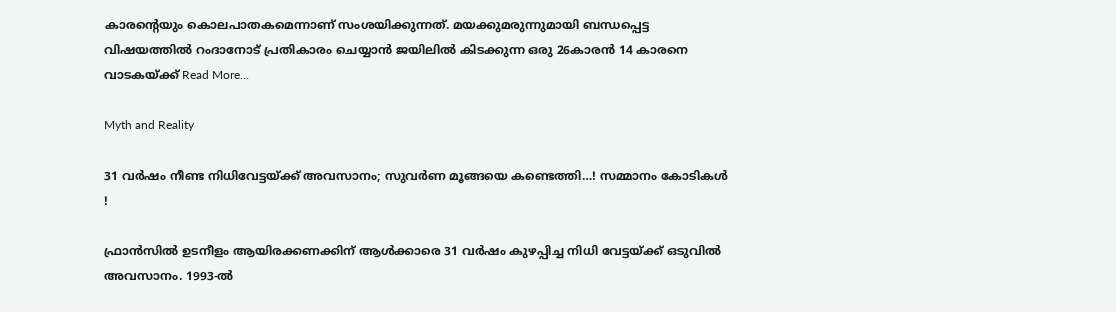കാരന്റെയും കൊലപാതകമെന്നാണ് സംശയിക്കുന്നത്. മയക്കുമരുന്നുമായി ബന്ധപ്പെട്ട വിഷയത്തില്‍ റംദാനോട് പ്രതികാരം ചെയ്യാന്‍ ജയിലില്‍ കിടക്കുന്ന ഒരു 26കാരന്‍ 14 കാരനെ വാടകയ്ക്ക് Read More…

Myth and Reality

31 വര്‍ഷം നീണ്ട നിധിവേട്ടയ്ക്ക് അവസാനം; സുവര്‍ണ മൂങ്ങയെ കണ്ടെത്തി…! സമ്മാനം കോടികള്‍ !

ഫ്രാന്‍സില്‍ ഉടനീളം ആയിരക്കണക്കിന് ആള്‍ക്കാരെ 31 വര്‍ഷം കുഴപ്പിച്ച നിധി വേട്ടയ്ക്ക് ഒടുവില്‍ അവസാനം. 1993-ല്‍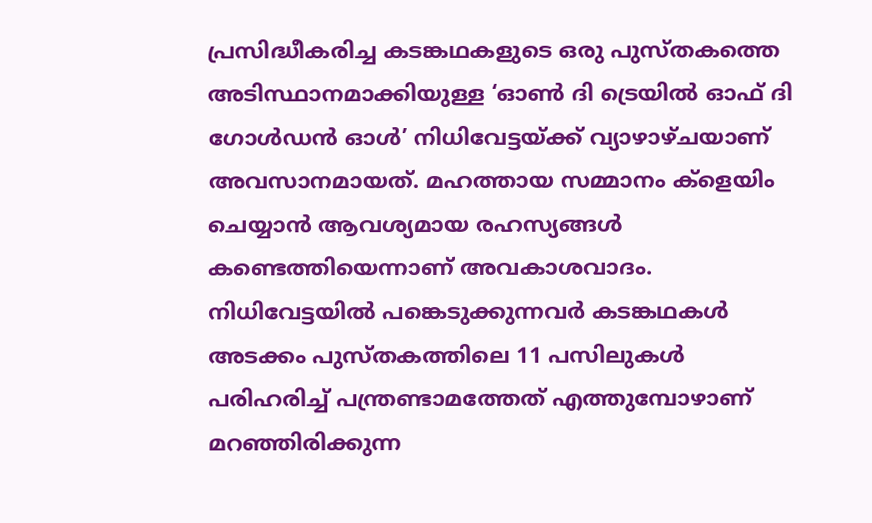പ്രസിദ്ധീകരിച്ച കടങ്കഥകളുടെ ഒരു പുസ്തകത്തെ അടിസ്ഥാനമാക്കിയുള്ള ‘ഓണ്‍ ദി ട്രെയില്‍ ഓഫ് ദി ഗോള്‍ഡന്‍ ഓള്‍’ നിധിവേട്ടയ്ക്ക് വ്യാഴാഴ്ചയാണ് അവസാനമായത്. മഹത്തായ സമ്മാനം ക്‌ളെയിം ചെയ്യാന്‍ ആവശ്യമായ രഹസ്യങ്ങള്‍ കണ്ടെത്തിയെന്നാണ് അവകാശവാദം. നിധിവേട്ടയില്‍ പങ്കെടുക്കുന്നവര്‍ കടങ്കഥകള്‍ അടക്കം പുസ്തകത്തിലെ 11 പസിലുകള്‍ പരിഹരിച്ച് പന്ത്രണ്ടാമത്തേത് എത്തുമ്പോഴാണ് മറഞ്ഞിരിക്കുന്ന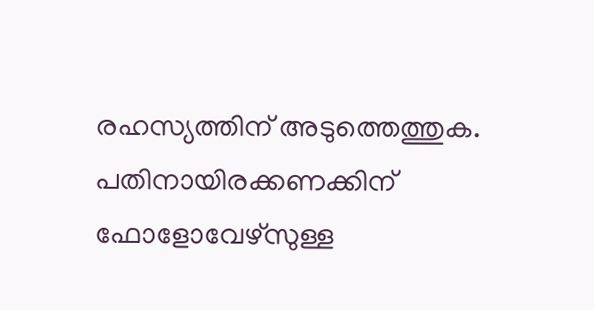രഹസ്യത്തിന് അടുത്തെത്തുക. പതിനായിരക്കണക്കിന് ഫോളോവേഴ്‌സുള്ള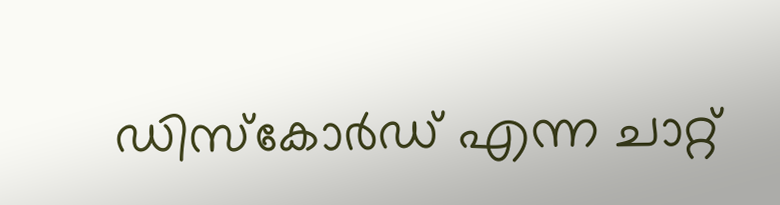ഡിസ്‌കോര്‍ഡ് എന്ന ചാറ്റ്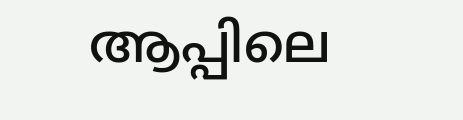ആപ്പിലെ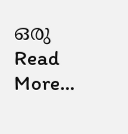ഒരു Read More…